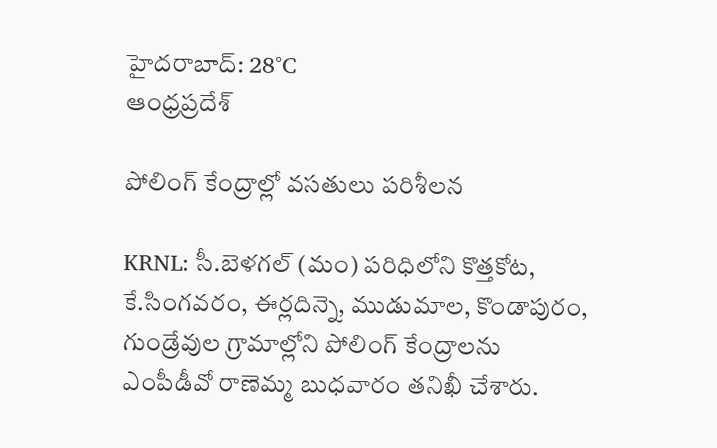హైదరాబాద్: 28°C
ఆంధ్రప్రదేశ్

పోలింగ్‌ కేంద్రాల్లో వసతులు పరిశీలన

KRNL: సీ.బెళగల్‌ (మం) పరిధిలోని కొత్తకోట, కే.సింగవరం, ఈర్లదిన్నె, ముడుమాల, కొండాపురం, గుండ్రేవుల గ్రామాల్లోని పోలింగ్‌ కేంద్రాలను ఎంపీడీవో రాణెమ్మ బుధవారం తనిఖీ చేశారు.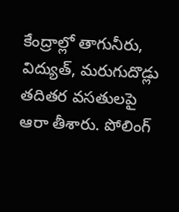కేంద్రాల్లో తాగునీరు, విద్యుత్‌, మరుగుదొడ్లు తదితర వసతులపై ఆరా తీశారు. పోలింగ్‌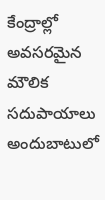కేంద్రాల్లో అవసరమైన మౌలిక సదుపాయాలు అందుబాటులో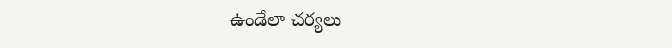ఉండేలా చర్యలు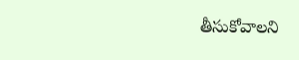తీసుకోవాలని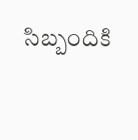సిబ్బందికి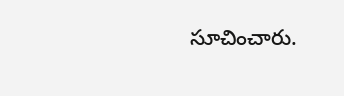సూచించారు.